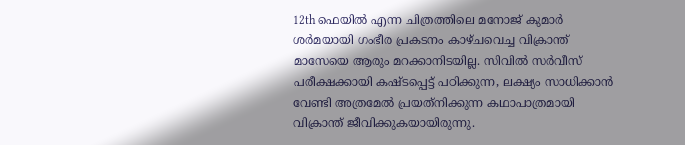12th ഫെയില്‍ എന്ന ചിത്രത്തിലെ മനോജ് കുമാര്‍ ശര്‍മയായി ഗംഭീര പ്രകടനം കാഴ്ചവെച്ച വിക്രാന്ത് മാസേയെ ആരും മറക്കാനിടയില്ല. സിവില്‍ സര്‍വീസ് പരീക്ഷക്കായി കഷ്ടപ്പെട്ട് പഠിക്കുന്ന, ലക്ഷ്യം സാധിക്കാന്‍ വേണ്ടി അത്രമേല്‍ പ്രയത്‌നിക്കുന്ന കഥാപാത്രമായി വിക്രാന്ത് ജീവിക്കുകയായിരുന്നു.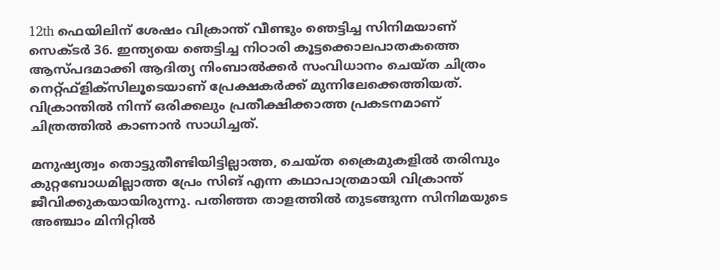12th ഫെയിലിന് ശേഷം വിക്രാന്ത് വീണ്ടും ഞെട്ടിച്ച സിനിമയാണ് സെക്ടര്‍ 36. ഇന്ത്യയെ ഞെട്ടിച്ച നിഠാരി കൂട്ടക്കൊലപാതകത്തെ ആസ്പദമാക്കി ആദിത്യ നിംബാല്‍ക്കര്‍ സംവിധാനം ചെയ്ത ചിത്രം നെറ്റ്ഫ്‌ളിക്‌സിലൂടെയാണ് പ്രേക്ഷകര്‍ക്ക് മുന്നിലേക്കെത്തിയത്. വിക്രാന്തില്‍ നിന്ന് ഒരിക്കലും പ്രതീക്ഷിക്കാത്ത പ്രകടനമാണ് ചിത്രത്തില്‍ കാണാന്‍ സാധിച്ചത്.

മനുഷ്യത്വം തൊട്ടുതീണ്ടിയിട്ടില്ലാത്ത, ചെയ്ത ക്രൈമുകളില്‍ തരിമ്പും കുറ്റബോധമില്ലാത്ത പ്രേം സിങ് എന്ന കഥാപാത്രമായി വിക്രാന്ത് ജീവിക്കുകയായിരുന്നു. പതിഞ്ഞ താളത്തില്‍ തുടങ്ങുന്ന സിനിമയുടെ അഞ്ചാം മിനിറ്റില്‍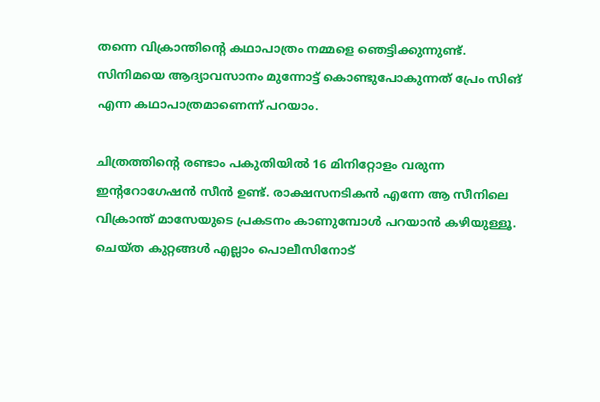തന്നെ വിക്രാന്തിന്റെ കഥാപാത്രം നമ്മളെ ഞെട്ടിക്കുന്നുണ്ട്. സിനിമയെ ആദ്യാവസാനം മുന്നോട്ട് കൊണ്ടുപോകുന്നത് പ്രേം സിങ് എന്ന കഥാപാത്രമാണെന്ന് പറയാം.

ചിത്രത്തിന്റെ രണ്ടാം പകുതിയില്‍ 16 മിനിറ്റോളം വരുന്ന ഇന്ററോഗേഷന്‍ സീന്‍ ഉണ്ട്. രാക്ഷസനടികന്‍ എന്നേ ആ സീനിലെ വിക്രാന്ത് മാസേയുടെ പ്രകടനം കാണുമ്പോള്‍ പറയാന്‍ കഴിയുള്ളൂ. ചെയ്ത കുറ്റങ്ങള്‍ എല്ലാം പൊലീസിനോട്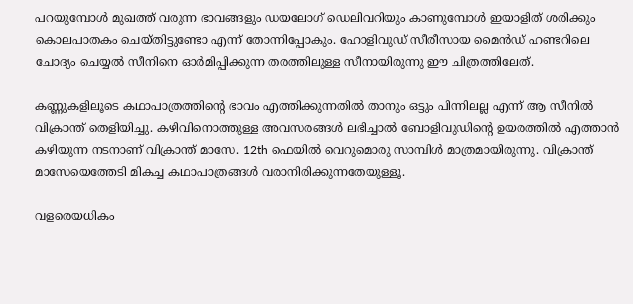പറയുമ്പോള്‍ മുഖത്ത് വരുന്ന ഭാവങ്ങളും ഡയലോഗ് ഡെലിവറിയും കാണുമ്പോള്‍ ഇയാളിത് ശരിക്കും കൊലപാതകം ചെയ്തിട്ടുണ്ടോ എന്ന് തോന്നിപ്പോകും. ഹോളിവുഡ് സീരീസായ മൈന്‍ഡ് ഹണ്ടറിലെ ചോദ്യം ചെയ്യല്‍ സീനിനെ ഓര്‍മിപ്പിക്കുന്ന തരത്തിലുള്ള സീനായിരുന്നു ഈ ചിത്രത്തിലേത്.

കണ്ണുകളിലൂടെ കഥാപാത്രത്തിന്റെ ഭാവം എത്തിക്കുന്നതില്‍ താനും ഒട്ടും പിന്നിലല്ല എന്ന് ആ സീനില്‍ വിക്രാന്ത് തെളിയിച്ചു. കഴിവിനൊത്തുള്ള അവസരങ്ങള്‍ ലഭിച്ചാല്‍ ബോളിവുഡിന്റെ ഉയരത്തില്‍ എത്താന്‍ കഴിയുന്ന നടനാണ് വിക്രാന്ത് മാസേ. 12th ഫെയില്‍ വെറുമൊരു സാമ്പിള്‍ മാത്രമായിരുന്നു. വിക്രാന്ത് മാസേയെത്തേടി മികച്ച കഥാപാത്രങ്ങള്‍ വരാനിരിക്കുന്നതേയുള്ളൂ.

വളരെയധികം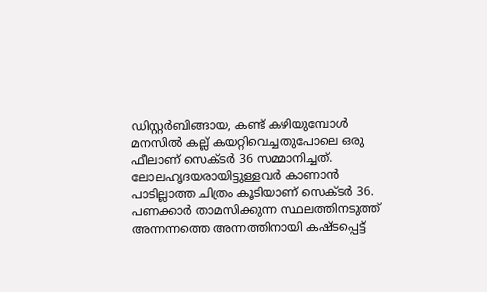ഡിസ്റ്റര്‍ബിങ്ങായ, കണ്ട് കഴിയുമ്പോള്‍ മനസില്‍ കല്ല് കയറ്റിവെച്ചതുപോലെ ഒരു ഫീലാണ് സെക്ടര്‍ 36 സമ്മാനിച്ചത്. ലോലഹൃദയരായിട്ടുള്ളവര്‍ കാണാന്‍ പാടില്ലാത്ത ചിത്രം കൂടിയാണ് സെക്ടര്‍ 36. പണക്കാര്‍ താമസിക്കുന്ന സ്ഥലത്തിനടുത്ത് അന്നന്നത്തെ അന്നത്തിനായി കഷ്ടപ്പെട്ട്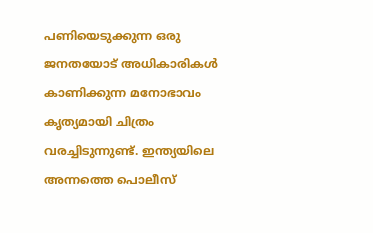പണിയെടുക്കുന്ന ഒരു ജനതയോട് അധികാരികള്‍ കാണിക്കുന്ന മനോഭാവം കൃത്യമായി ചിത്രം വരച്ചിടുന്നുണ്ട്. ഇന്ത്യയിലെ അന്നത്തെ പൊലീസ്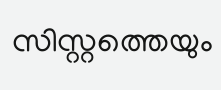സിസ്റ്റത്തെയും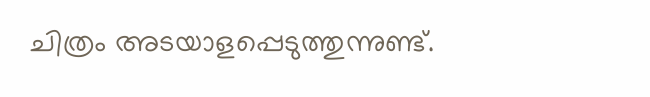ചിത്രം അടയാളപ്പെടുത്തുന്നുണ്ട്.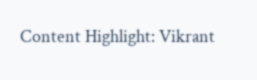Content Highlight: Vikrant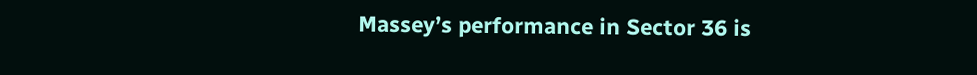Massey’s performance in Sector 36 is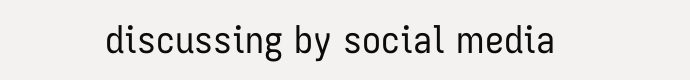discussing by social media